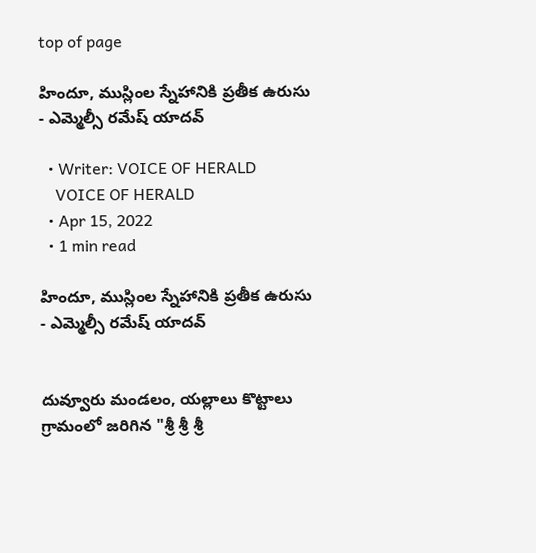top of page

హిందూ, ముస్లింల స్నేహానికి ప్రతీక ఉరుసు - ఎమ్మెల్సీ రమేష్ యాదవ్

  • Writer: VOICE OF HERALD
    VOICE OF HERALD
  • Apr 15, 2022
  • 1 min read

హిందూ, ముస్లింల స్నేహానికి ప్రతీక ఉరుసు - ఎమ్మెల్సీ రమేష్ యాదవ్


దువ్వూరు మండలం, యల్లాలు కొట్టాలు గ్రామంలో జరిగిన "శ్రీ శ్రీ శ్రీ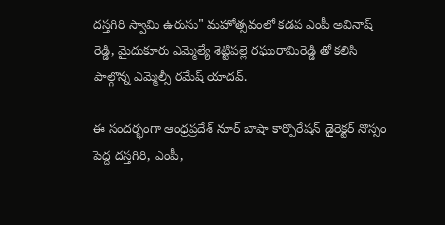దస్తగిరి స్వామి ఉరుసు" మహోత్సవంలో కడప ఎంపీ అవినాష్ రెడ్డి, మైదుకూరు ఎమ్మెల్యే శెట్టిపల్లె రఘురామిరెడ్డి తో కలిసి పాల్గొన్న ఎమ్మెల్సీ రమేష్ యాదవ్.

ఈ సందర్భంగా ఆంధ్రప్రదేశ్ నూర్ బాషా కార్పొరేషన్ డైరెక్టర్ నొస్సం పెద్ద దస్తగిరి, ఎంపీ,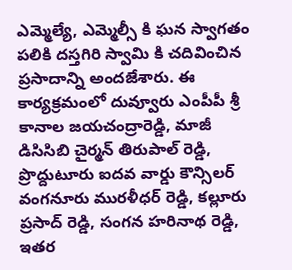ఎమ్మెల్యే, ఎమ్మెల్సీ కి ఘన స్వాగతం పలికి దస్తగిరి స్వామి కి చదివించిన ప్రసాదాన్ని అందజేశారు. ఈ కార్యక్రమంలో దువ్వూరు ఎంపీపీ శ్రీ కానాల జయచంద్రారెడ్డి, మాజీ డిసిసిబి చైర్మన్ తిరుపాల్ రెడ్డి, ప్రొద్దుటూరు ఐదవ వార్డు కౌన్సిలర్ వంగనూరు మురళీధర్ రెడ్డి, కల్లూరు ప్రసాద్ రెడ్డి, సంగన హరినాథ రెడ్డి, ఇతర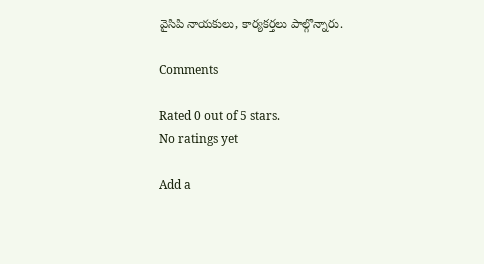వైసిపి నాయకులు, కార్యకర్తలు పాల్గొన్నారు.

Comments

Rated 0 out of 5 stars.
No ratings yet

Add a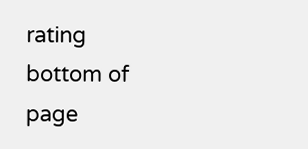rating
bottom of page